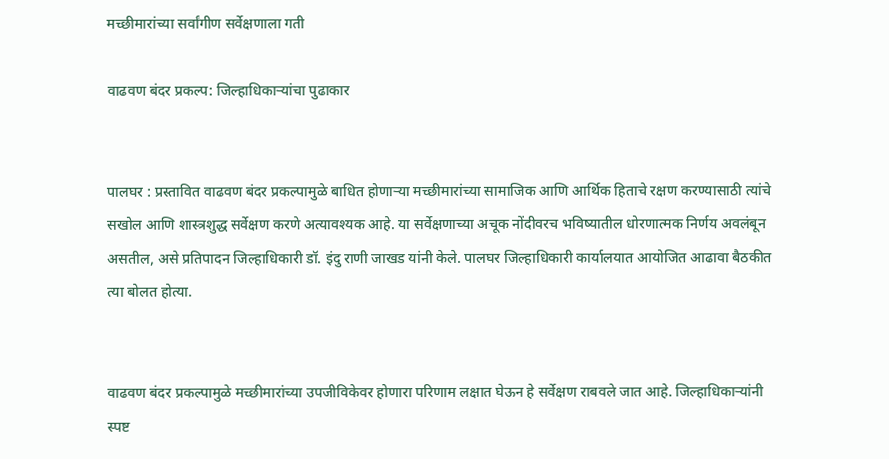मच्छीमारांच्या सर्वांगीण सर्वेक्षणाला गती

वाढवण बंदर प्रकल्प: जिल्हाधिकाऱ्यांचा पुढाकार


पालघर : प्रस्तावित वाढवण बंदर प्रकल्पामुळे बाधित होणाऱ्या मच्छीमारांच्या सामाजिक आणि आर्थिक हिताचे रक्षण करण्यासाठी त्यांचे सखोल आणि शास्त्रशुद्ध सर्वेक्षण करणे अत्यावश्यक आहे. या सर्वेक्षणाच्या अचूक नोंदीवरच भविष्यातील धोरणात्मक निर्णय अवलंबून असतील, असे प्रतिपादन जिल्हाधिकारी डॉ. इंदु राणी जाखड यांनी केले. पालघर जिल्हाधिकारी कार्यालयात आयोजित आढावा बैठकीत त्या बोलत होत्या.


वाढवण बंदर प्रकल्पामुळे मच्छीमारांच्या उपजीविकेवर होणारा परिणाम लक्षात घेऊन हे सर्वेक्षण राबवले जात आहे. जिल्हाधिकाऱ्यांनी स्पष्ट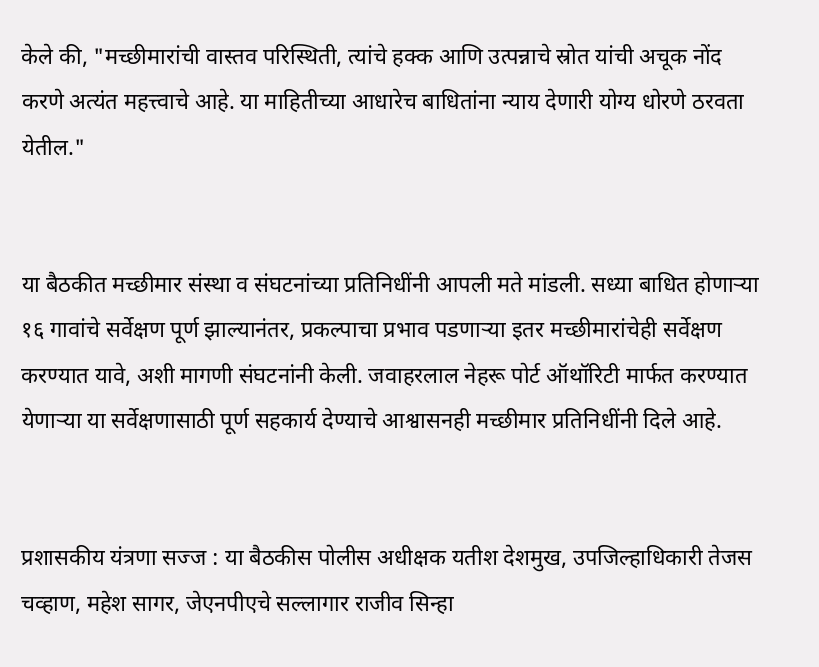केले की, "मच्छीमारांची वास्तव परिस्थिती, त्यांचे हक्क आणि उत्पन्नाचे स्रोत यांची अचूक नोंद करणे अत्यंत महत्त्वाचे आहे. या माहितीच्या आधारेच बाधितांना न्याय देणारी योग्य धोरणे ठरवता येतील."


या बैठकीत मच्छीमार संस्था व संघटनांच्या प्रतिनिधींनी आपली मते मांडली. सध्या बाधित होणाऱ्या १६ गावांचे सर्वेक्षण पूर्ण झाल्यानंतर, प्रकल्पाचा प्रभाव पडणाऱ्या इतर मच्छीमारांचेही सर्वेक्षण करण्यात यावे, अशी मागणी संघटनांनी केली. जवाहरलाल नेहरू पोर्ट ऑथॉरिटी मार्फत करण्यात येणाऱ्या या सर्वेक्षणासाठी पूर्ण सहकार्य देण्याचे आश्वासनही मच्छीमार प्रतिनिधींनी दिले आहे.


प्रशासकीय यंत्रणा सज्ज : या बैठकीस पोलीस अधीक्षक यतीश देशमुख, उपजिल्हाधिकारी तेजस चव्हाण, महेश सागर, जेएनपीएचे सल्लागार राजीव सिन्हा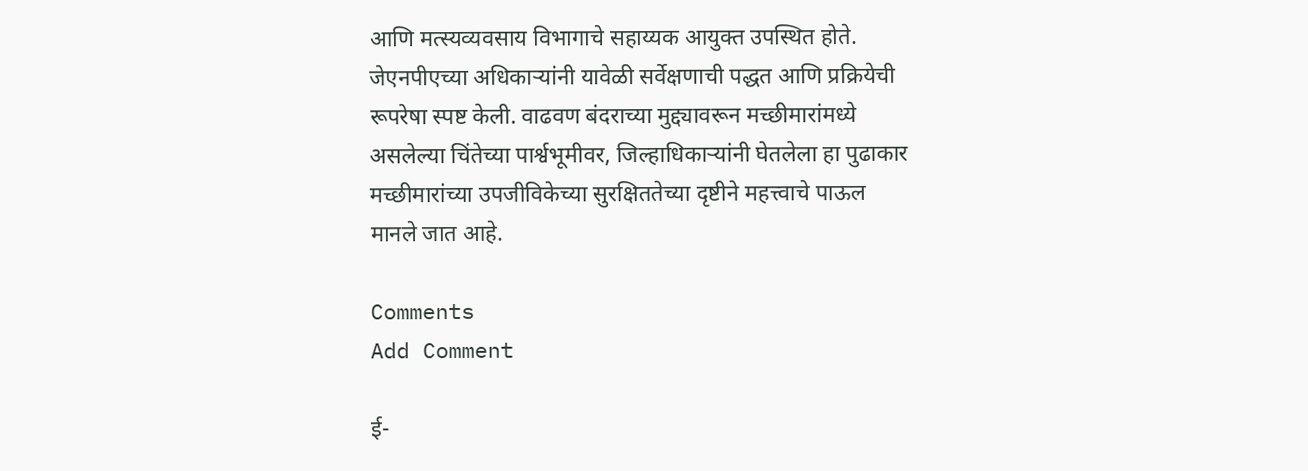आणि मत्स्यव्यवसाय विभागाचे सहाय्यक आयुक्त उपस्थित होते. जेएनपीएच्या अधिकाऱ्यांनी यावेळी सर्वेक्षणाची पद्धत आणि प्रक्रियेची रूपरेषा स्पष्ट केली. वाढवण बंदराच्या मुद्द्यावरून मच्छीमारांमध्ये असलेल्या चिंतेच्या पार्श्वभूमीवर, जिल्हाधिकाऱ्यांनी घेतलेला हा पुढाकार मच्छीमारांच्या उपजीविकेच्या सुरक्षिततेच्या दृष्टीने महत्त्वाचे पाऊल मानले जात आहे.

Comments
Add Comment

ई-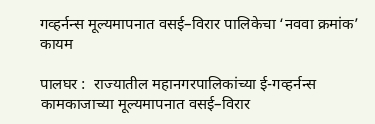गव्हर्नन्स मूल्यमापनात वसई–विरार पालिकेचा ‘नववा क्रमांक’ कायम

पालघर :  राज्यातील महानगरपालिकांच्या ई-गव्हर्नन्स कामकाजाच्या मूल्यमापनात वसई–विरार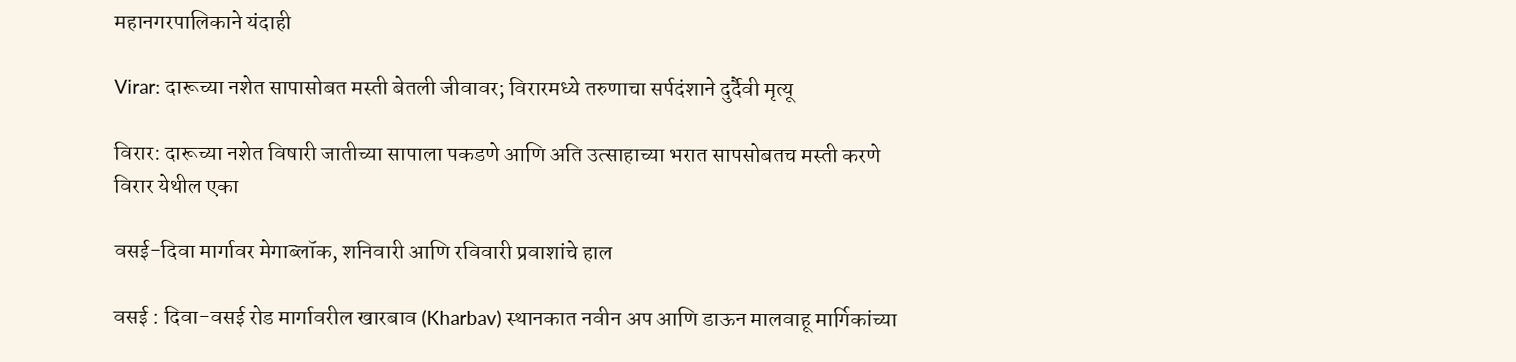महानगरपालिकाने यंदाही

Virar: दारूच्या नशेत सापासोबत मस्ती बेतली जीवावर; विरारमध्ये तरुणाचा सर्पदंशाने दुर्दैवी मृत्यू

विरार: दारूच्या नशेत विषारी जातीच्या सापाला पकडणे आणि अति उत्साहाच्या भरात सापसोबतच मस्ती करणे विरार येथील एका

वसई-दिवा मार्गावर मेगाब्लॉक, शनिवारी आणि रविवारी प्रवाशांचे हाल

वसई : दिवा-वसई रोड मार्गावरील खारबाव (Kharbav) स्थानकात नवीन अप आणि डाऊन मालवाहू मार्गिकांच्या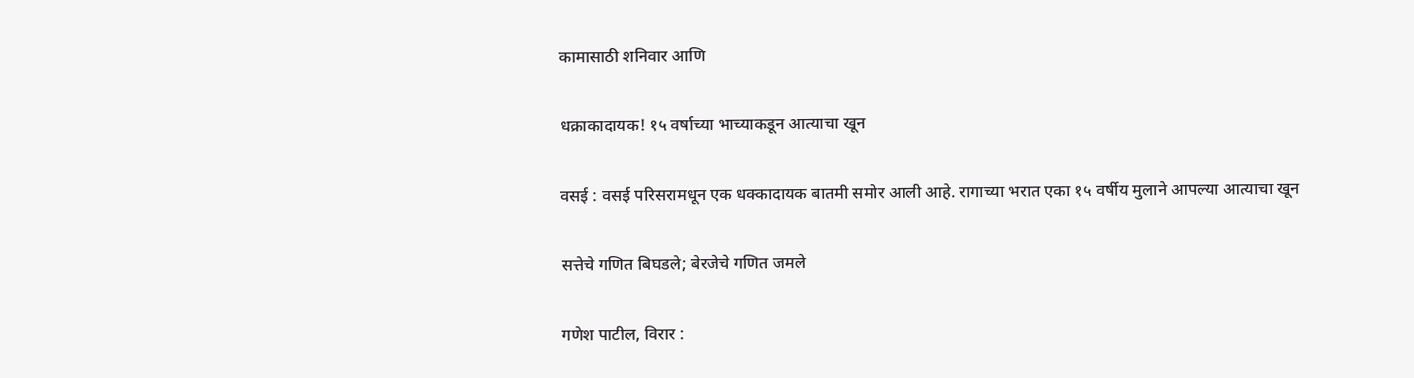कामासाठी शनिवार आणि

धक्राकादायक! १५ वर्षाच्या भाच्याकडून आत्याचा खून

वसई : वसई परिसरामधून एक धक्कादायक बातमी समोर आली आहे. रागाच्या भरात एका १५ वर्षीय मुलाने आपल्या आत्याचा खून

सत्तेचे गणित बिघडले; बेरजेचे गणित जमले

गणेश पाटील, विरार :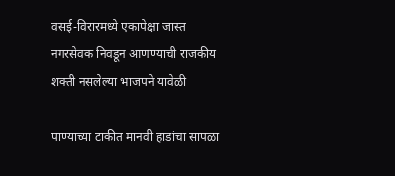वसई-विरारमध्ये एकापेक्षा जास्त नगरसेवक निवडून आणण्याची राजकीय शक्ती नसलेल्या भाजपने यावेळी

पाण्याच्या टाकीत मानवी हाडांचा सापळा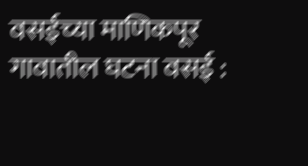वसईच्या माणिकपूर गावातील घटना वसई :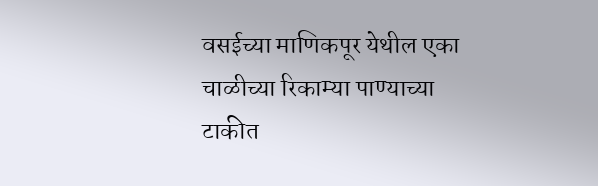वसईच्या माणिकपूर येथील एका चाळीच्या रिकाम्या पाण्याच्या टाकीत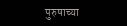पुरुषाच्या